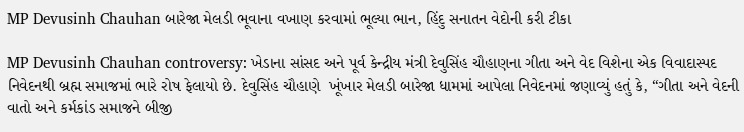MP Devusinh Chauhan બારેજા મેલડી ભૂવાના વખાણ કરવામાં ભૂલ્યા ભાન, હિંદુ સનાતન વેદોની કરી ટીકા

MP Devusinh Chauhan controversy: ખેડાના સાંસદ અને પૂર્વ કેન્દ્રીય મંત્રી દેવુસિંહ ચૌહાણના ગીતા અને વેદ વિશેના એક વિવાદાસ્પદ નિવેદનથી બ્રહ્મ સમાજમાં ભારે રોષ ફેલાયો છે. દેવુસિંહ ચૌહાણે  ખૂંખાર મેલડી બારેજા ધામમાં આપેલા નિવેદનમાં જણાવ્યું હતું કે, “ગીતા અને વેદની વાતો અને કર્મકાંડ સમાજને બીજી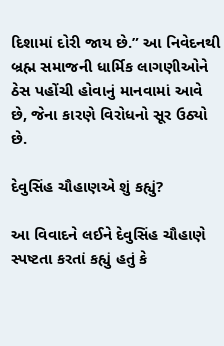દિશામાં દોરી જાય છે.” આ નિવેદનથી બ્રહ્મ સમાજની ધાર્મિક લાગણીઓને ઠેસ પહોંચી હોવાનું માનવામાં આવે છે, જેના કારણે વિરોધનો સૂર ઉઠ્યો છે.

દેવુસિંહ ચૌહાણએ શું કહ્યું?

આ વિવાદને લઈને દેવુસિંહ ચૌહાણે સ્પષ્ટતા કરતાં કહ્યું હતું કે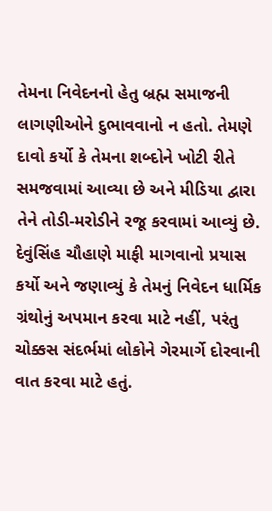તેમના નિવેદનનો હેતુ બ્રહ્મ સમાજની લાગણીઓને દુભાવવાનો ન હતો. તેમણે દાવો કર્યો કે તેમના શબ્દોને ખોટી રીતે સમજવામાં આવ્યા છે અને મીડિયા દ્વારા તેને તોડી-મરોડીને રજૂ કરવામાં આવ્યું છે. દેવુંસિંહ ચૌહાણે માફી માગવાનો પ્રયાસ કર્યો અને જણાવ્યું કે તેમનું નિવેદન ધાર્મિક ગ્રંથોનું અપમાન કરવા માટે નહીં, પરંતુ ચોક્કસ સંદર્ભમાં લોકોને ગેરમાર્ગે દોરવાની વાત કરવા માટે હતું.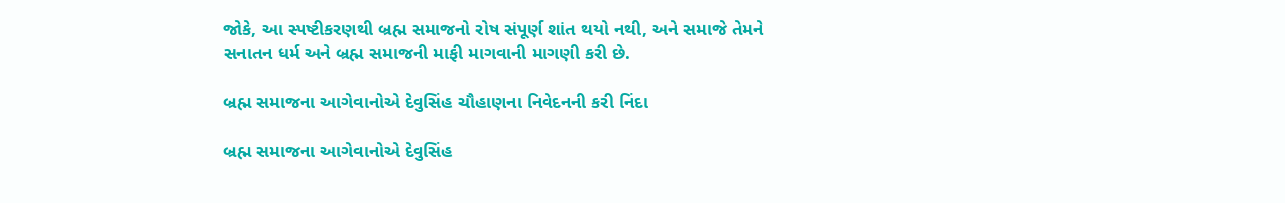જોકે, આ સ્પષ્ટીકરણથી બ્રહ્મ સમાજનો રોષ સંપૂર્ણ શાંત થયો નથી, અને સમાજે તેમને સનાતન ધર્મ અને બ્રહ્મ સમાજની માફી માગવાની માગણી કરી છે.

બ્રહ્મ સમાજના આગેવાનોએ દેવુસિંહ ચૌહાણના નિવેદનની કરી નિંદા

બ્રહ્મ સમાજના આગેવાનોએ દેવુસિંહ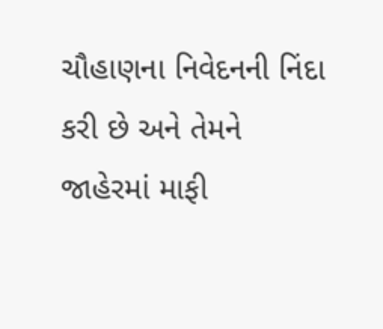ચૌહાણના નિવેદનની નિંદા કરી છે અને તેમને જાહેરમાં માફી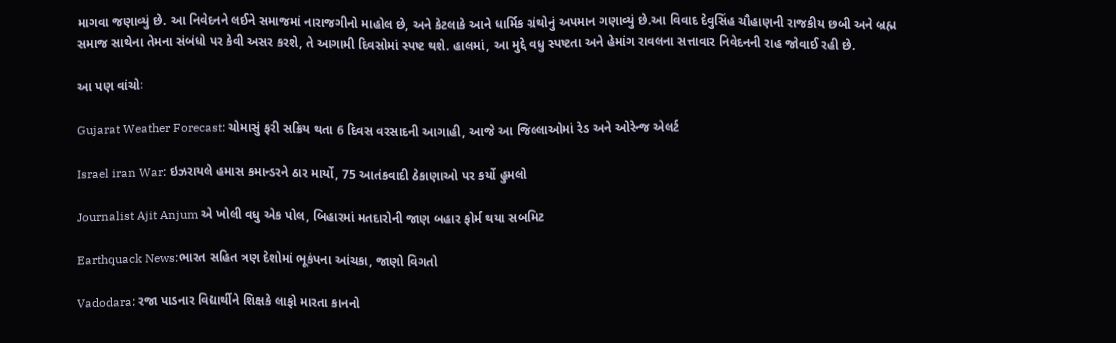માગવા જણાવ્યું છે. આ નિવેદનને લઈને સમાજમાં નારાજગીનો માહોલ છે, અને કેટલાકે આને ધાર્મિક ગ્રંથોનું અપમાન ગણાવ્યું છે.આ વિવાદ દેવુસિંહ ચૌહાણની રાજકીય છબી અને બ્રહ્મ સમાજ સાથેના તેમના સંબંધો પર કેવી અસર કરશે, તે આગામી દિવસોમાં સ્પષ્ટ થશે. હાલમાં, આ મુદ્દે વધુ સ્પષ્ટતા અને હેમાંગ રાવલના સત્તાવાર નિવેદનની રાહ જોવાઈ રહી છે.

આ પણ વાંચોઃ

Gujarat Weather Forecast: ચોમાસું ફરી સક્રિય થતા 6 દિવસ વરસાદની આગાહી, આજે આ જિલ્લાઓમાં રેડ અને ઓરેન્જ એલર્ટ

Israel iran War: ઇઝરાયલે હમાસ કમાન્ડરને ઠાર માર્યો, 75 આતંકવાદી ઠેકાણાઓ પર કર્યો હુમલો

Journalist Ajit Anjum એ ખોલી વધુ એક પોલ, બિહારમાં મતદારોની જાણ બહાર ફોર્મ થયા સબમિટ

Earthquack News:ભારત સહિત ત્રણ દેશોમાં ભૂકંપના આંચકા, જાણો વિગતો

Vadodara: રજા પાડનાર વિદ્યાર્થીને શિક્ષકે લાફો મારતા કાનનો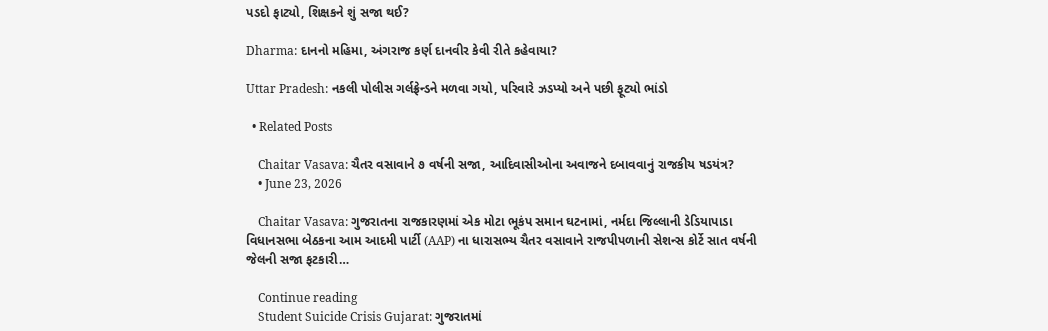પડદો ફાટ્યો, શિક્ષકને શું સજા થઈ?

Dharma: દાનનો મહિમા, અંગરાજ કર્ણ દાનવીર કેવી રીતે કહેવાયા?

Uttar Pradesh: નકલી પોલીસ ગર્લફ્રેન્ડને મળવા ગયો, પરિવારે ઝડપ્યો અને પછી ફૂટ્યો ભાંડો

  • Related Posts

    Chaitar Vasava: ચૈતર વસાવાને ૭ વર્ષની સજા, આદિવાસીઓના અવાજને દબાવવાનું રાજકીય ષડયંત્ર?
    • June 23, 2026

    Chaitar Vasava: ગુજરાતના રાજકારણમાં એક મોટા ભૂકંપ સમાન ઘટનામાં, નર્મદા જિલ્લાની ડેડિયાપાડા વિધાનસભા બેઠકના આમ આદમી પાર્ટી (AAP) ના ધારાસભ્ય ચૈતર વસાવાને રાજપીપળાની સેશન્સ કોર્ટે સાત વર્ષની જેલની સજા ફટકારી…

    Continue reading
    Student Suicide Crisis Gujarat: ગુજરાતમાં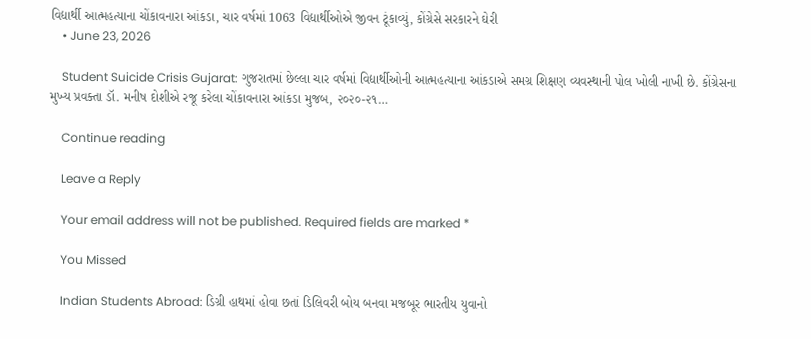વિદ્યાર્થી આત્મહત્યાના ચોંકાવનારા આંકડા, ચાર વર્ષમાં 1063 વિદ્યાર્થીઓએ જીવન ટૂંકાવ્યું, કોંગ્રેસે સરકારને ઘેરી
    • June 23, 2026

    Student Suicide Crisis Gujarat: ગુજરાતમાં છેલ્લા ચાર વર્ષમાં વિદ્યાર્થીઓની આત્મહત્યાના આંકડાએ સમગ્ર શિક્ષણ વ્યવસ્થાની પોલ ખોલી નાખી છે. કોંગ્રેસના મુખ્ય પ્રવક્તા ડૉ. મનીષ દોશીએ રજૂ કરેલા ચોંકાવનારા આંકડા મુજબ, ૨૦૨૦-૨૧…

    Continue reading

    Leave a Reply

    Your email address will not be published. Required fields are marked *

    You Missed

    Indian Students Abroad: ડિગ્રી હાથમાં હોવા છતાં ડિલિવરી બોય બનવા મજબૂર ભારતીય યુવાનો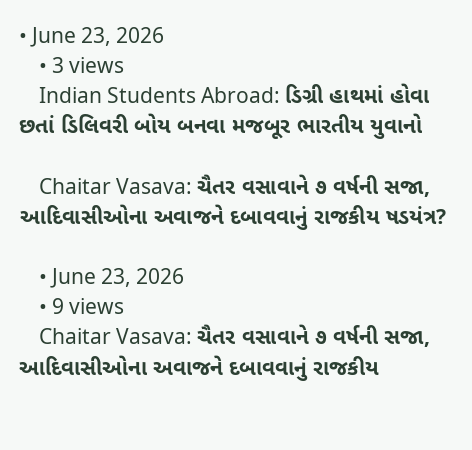• June 23, 2026
    • 3 views
    Indian Students Abroad: ડિગ્રી હાથમાં હોવા છતાં ડિલિવરી બોય બનવા મજબૂર ભારતીય યુવાનો

    Chaitar Vasava: ચૈતર વસાવાને ૭ વર્ષની સજા, આદિવાસીઓના અવાજને દબાવવાનું રાજકીય ષડયંત્ર?

    • June 23, 2026
    • 9 views
    Chaitar Vasava: ચૈતર વસાવાને ૭ વર્ષની સજા, આદિવાસીઓના અવાજને દબાવવાનું રાજકીય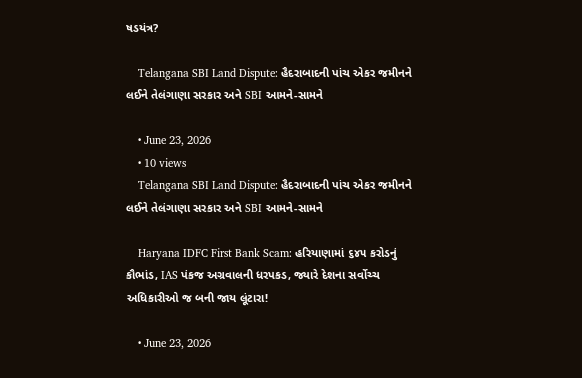ષડયંત્ર?

    Telangana SBI Land Dispute: હૈદરાબાદની પાંચ એકર જમીનને લઈને તેલંગાણા સરકાર અને SBI આમને-સામને

    • June 23, 2026
    • 10 views
    Telangana SBI Land Dispute: હૈદરાબાદની પાંચ એકર જમીનને લઈને તેલંગાણા સરકાર અને SBI આમને-સામને

    Haryana IDFC First Bank Scam: હરિયાણામાં ૬૪૫ કરોડનું કૌભાંડ, IAS પંકજ અગ્રવાલની ધરપકડ, જ્યારે દેશના સર્વોચ્ચ અધિકારીઓ જ બની જાય લૂંટારા!

    • June 23, 2026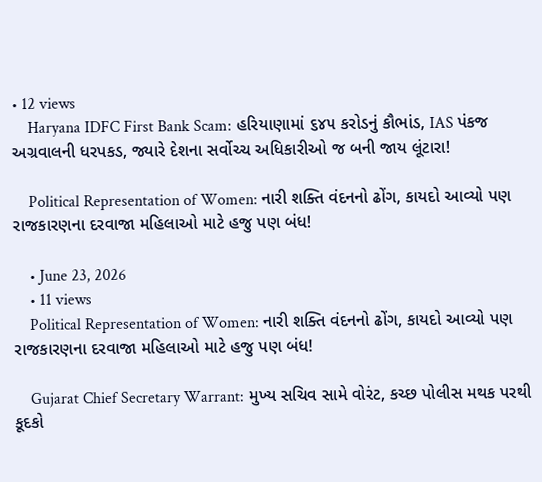• 12 views
    Haryana IDFC First Bank Scam: હરિયાણામાં ૬૪૫ કરોડનું કૌભાંડ, IAS પંકજ અગ્રવાલની ધરપકડ, જ્યારે દેશના સર્વોચ્ચ અધિકારીઓ જ બની જાય લૂંટારા!

    Political Representation of Women: નારી શક્તિ વંદનનો ઢોંગ, કાયદો આવ્યો પણ રાજકારણના દરવાજા મહિલાઓ માટે હજુ પણ બંધ!

    • June 23, 2026
    • 11 views
    Political Representation of Women: નારી શક્તિ વંદનનો ઢોંગ, કાયદો આવ્યો પણ રાજકારણના દરવાજા મહિલાઓ માટે હજુ પણ બંધ!

    Gujarat Chief Secretary Warrant: મુખ્ય સચિવ સામે વોરંટ, કચ્છ પોલીસ મથક પરથી કૂદકો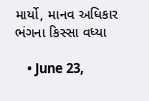માર્યો, માનવ અધિકાર ભંગના કિસ્સા વધ્યા

    • June 23,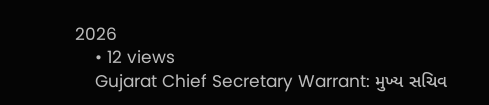2026
    • 12 views
    Gujarat Chief Secretary Warrant: મુખ્ય સચિવ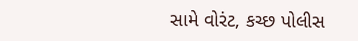સામે વોરંટ, કચ્છ પોલીસ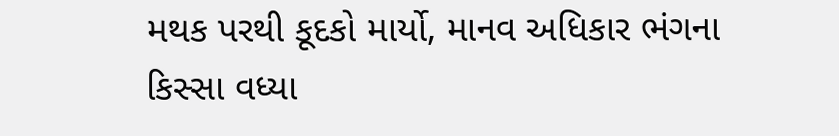મથક પરથી કૂદકો માર્યો, માનવ અધિકાર ભંગના કિસ્સા વધ્યા